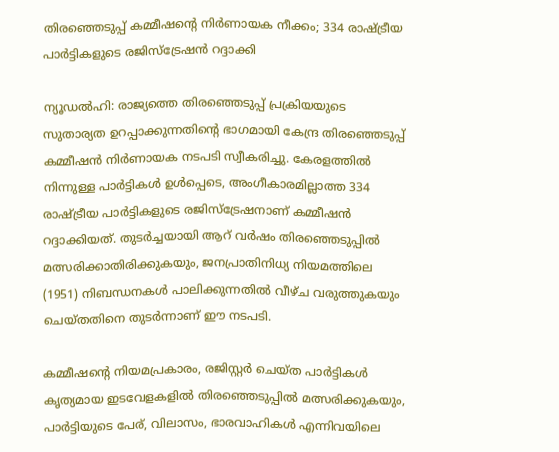തിരഞ്ഞെടുപ്പ് കമ്മീഷന്റെ നിർണായക നീക്കം; 334 രാഷ്ട്രീയ പാർട്ടികളുടെ രജിസ്‌ട്രേഷൻ റദ്ദാക്കി

ന്യൂഡൽഹി: രാജ്യത്തെ തിരഞ്ഞെടുപ്പ് പ്രക്രിയയുടെ സുതാര്യത ഉറപ്പാക്കുന്നതിന്റെ ഭാഗമായി കേന്ദ്ര തിരഞ്ഞെടുപ്പ് കമ്മീഷൻ നിർണായക നടപടി സ്വീകരിച്ചു. കേരളത്തിൽ നിന്നുള്ള പാർട്ടികൾ ഉൾപ്പെടെ, അംഗീകാരമില്ലാത്ത 334 രാഷ്ട്രീയ പാർട്ടികളുടെ രജിസ്ട്രേഷനാണ് കമ്മീഷൻ റദ്ദാക്കിയത്. തുടർച്ചയായി ആറ് വർഷം തിരഞ്ഞെടുപ്പിൽ മത്സരിക്കാതിരിക്കുകയും, ജനപ്രാതിനിധ്യ നിയമത്തിലെ (1951) നിബന്ധനകൾ പാലിക്കുന്നതിൽ വീഴ്ച വരുത്തുകയും ചെയ്തതിനെ തുടർന്നാണ് ഈ നടപടി.

കമ്മീഷന്റെ നിയമപ്രകാരം, രജിസ്റ്റർ ചെയ്ത പാർട്ടികൾ കൃത്യമായ ഇടവേളകളിൽ തിരഞ്ഞെടുപ്പിൽ മത്സരിക്കുകയും, പാർട്ടിയുടെ പേര്, വിലാസം, ഭാരവാഹികൾ എന്നിവയിലെ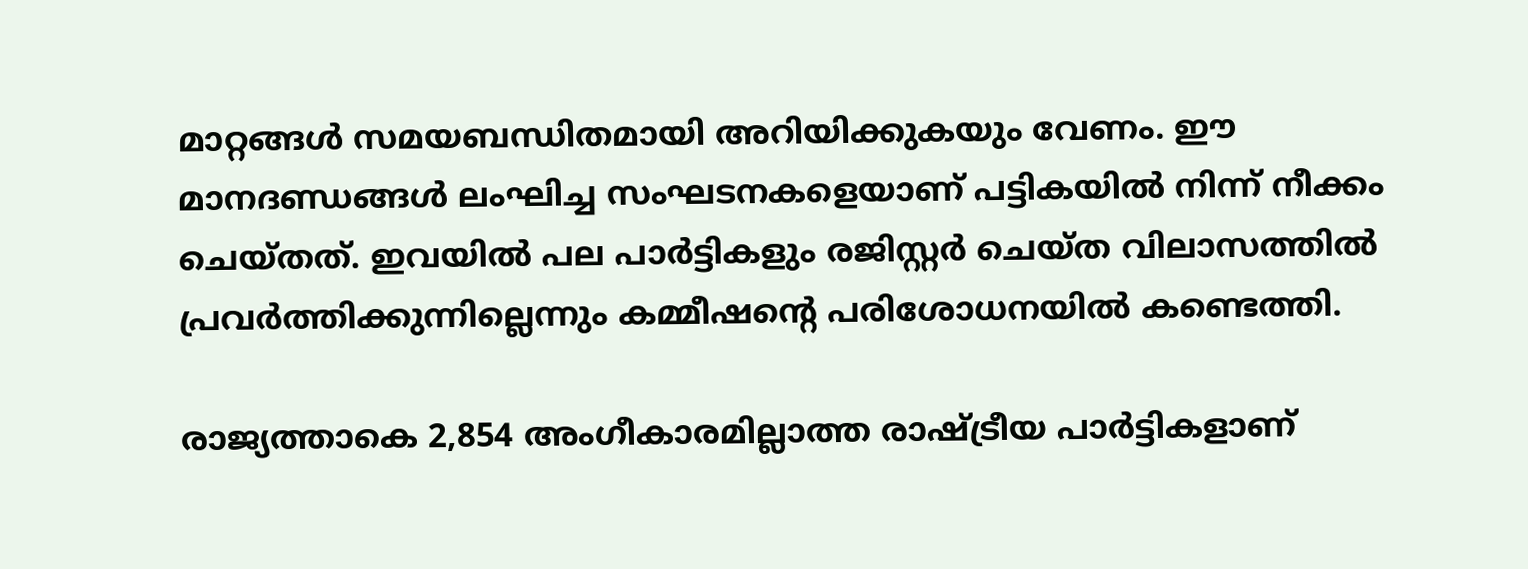മാറ്റങ്ങൾ സമയബന്ധിതമായി അറിയിക്കുകയും വേണം. ഈ മാനദണ്ഡങ്ങൾ ലംഘിച്ച സംഘടനകളെയാണ് പട്ടികയിൽ നിന്ന് നീക്കം ചെയ്തത്. ഇവയിൽ പല പാർട്ടികളും രജിസ്റ്റർ ചെയ്ത വിലാസത്തിൽ പ്രവർത്തിക്കുന്നില്ലെന്നും കമ്മീഷന്റെ പരിശോധനയിൽ കണ്ടെത്തി.

രാജ്യത്താകെ 2,854 അംഗീകാരമില്ലാത്ത രാഷ്ട്രീയ പാർട്ടികളാണ്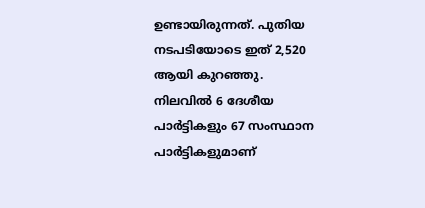ഉണ്ടായിരുന്നത്. പുതിയ നടപടിയോടെ ഇത് 2,520 ആയി കുറഞ്ഞു. നിലവിൽ 6 ദേശീയ പാർട്ടികളും 67 സംസ്ഥാന പാർട്ടികളുമാണ്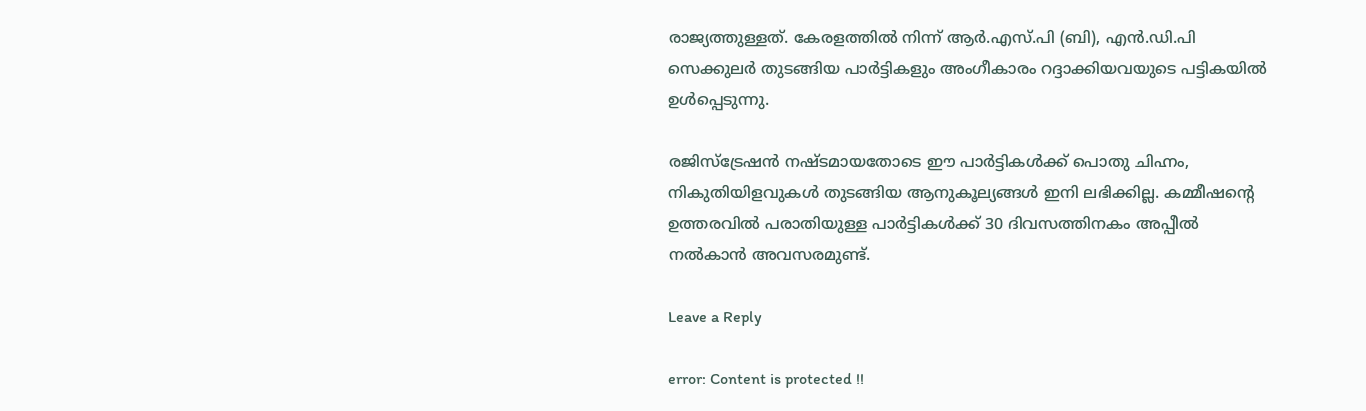രാജ്യത്തുള്ളത്. കേരളത്തിൽ നിന്ന് ആർ.എസ്.പി (ബി), എൻ.ഡി.പി സെക്കുലർ തുടങ്ങിയ പാർട്ടികളും അംഗീകാരം റദ്ദാക്കിയവയുടെ പട്ടികയിൽ ഉൾപ്പെടുന്നു.

രജിസ്ട്രേഷൻ നഷ്ടമായതോടെ ഈ പാർട്ടികൾക്ക് പൊതു ചിഹ്നം, നികുതിയിളവുകൾ തുടങ്ങിയ ആനുകൂല്യങ്ങൾ ഇനി ലഭിക്കില്ല. കമ്മീഷന്റെ ഉത്തരവിൽ പരാതിയുള്ള പാർട്ടികൾക്ക് 30 ദിവസത്തിനകം അപ്പീൽ നൽകാൻ അവസരമുണ്ട്.

Leave a Reply

error: Content is protected !!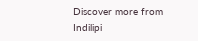Discover more from Indilipi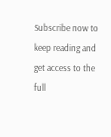Subscribe now to keep reading and get access to the full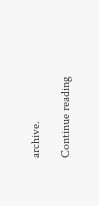archive.

Continue reading